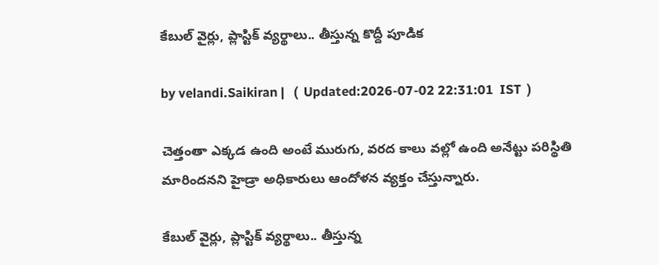కేబుల్ వైర్లు, ప్లాస్టిక్ వ్యర్థాలు.. తీస్తున్న కొద్దీ పూడిక‌

by velandi.Saikiran |   (  Updated:2026-07-02 22:31:01  IST  )

చెత్తంతా ఎక్క‌డ ఉంది అంటే మురుగు, వ‌ర‌ద కాలు వ‌ల్లో ఉంది అనేట్టు ప‌రిస్థితి మారిందనని హైడ్రా అధికారులు ఆందోళన వ్యక్తం చేస్తున్నారు.

కేబుల్ వైర్లు, ప్లాస్టిక్ వ్యర్థాలు.. తీస్తున్న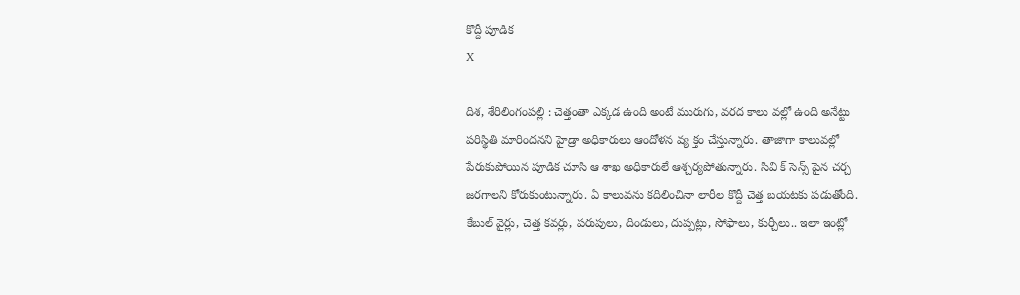కొద్దీ పూడిక‌
X

దిశ, శేరిలింగంపల్లి : చెత్తంతా ఎక్క‌డ ఉంది అంటే మురుగు, వ‌ర‌ద కాలు వ‌ల్లో ఉంది అనేట్టు ప‌రిస్థితి మారిందనని హైడ్రా అధికారులు ఆందోళన వ్య క్తం చేస్తున్నారు. తాజాగా కాలువల్లో పేరుకుపోయిన పూడిక చూసి ఆ శాఖ అధికారులే ఆశ్చర్యపోతున్నారు. సివి క్ సెన్స్ పైన చర్చ జరగాలని కోరుకుంటున్నారు. ఏ కాలువ‌ను క‌దిలించినా లారీల కొద్దీ చెత్త బ‌య‌ట‌కు ప‌డుతోంది. కేబుల్ వైర్లు, చెత్త క‌వ‌ర్లు, ప‌రుపులు, దిండులు, దుప్ప‌ట్లు, సోఫాలు, కుర్చీలు.. ఇలా ఇంట్లో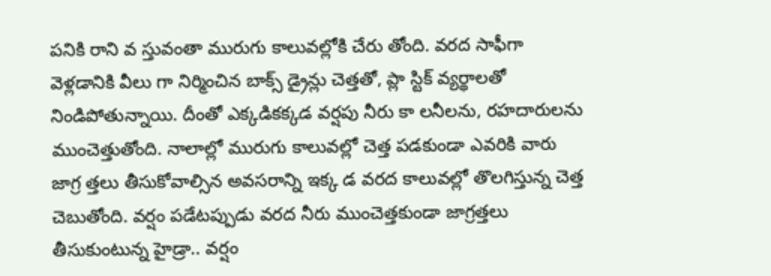ప‌నికి రాని వ‌ స్తువంతా మురుగు కాలువ‌ల్లోకి చేరు తోంది. వ‌ర‌ద సాఫీగా వెళ్ల‌డానికి వీలు గా నిర్మించిన బాక్స్ డ్రైన్లు చెత్త‌తో, ప్లా స్టిక్ వ్య‌ర్థాల‌తో నిండిపోతున్నాయి. దీంతో ఎక్క‌డిక‌క్క‌డ వ‌ర్షపు నీరు కా ల‌నీల‌ను, ర‌హ‌దారుల‌ను ముంచెత్తుతోంది. నాలాల్లో మురుగు కాలువ‌ల్లో చెత్త ప‌డ‌కుండా ఎవ‌రికి వారు జాగ్ర‌ త్త‌లు తీసుకోవాల్సిన‌ అవ‌స‌రాన్ని ఇక్క‌ డ వ‌ర‌ద కాలువ‌ల్లో తొల‌గిస్తున్న చెత్త చెబుతోంది. వ‌ర్షం ప‌డేట‌ప్పుడు వ‌ర‌ద నీరు ముంచెత్త‌కుండా జాగ్ర‌త్త‌లు తీసుకుంటున్న హైడ్రా.. వ‌ర్షం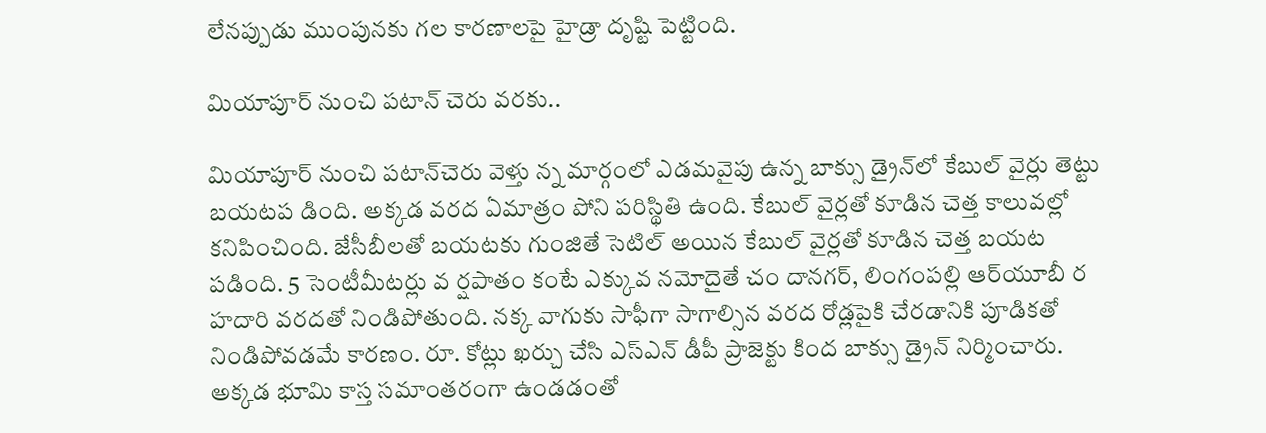లేన‌ప్పుడు ముంపునకు గ‌ల కార‌ణాల‌పై హైడ్రా దృష్టి పెట్టింది.

మియాపూర్ నుంచి పటాన్ చెరు వరకు..

మియాపూర్ నుంచి ప‌టాన్‌చెరు వెళ్తు న్న మార్గంలో ఎడ‌మ‌వైపు ఉన్న బాక్సు డ్రైన్‌లో కేబుల్ వైర్లు తెట్టు బ‌య‌ట‌ప‌ డింది. అక్క‌డ వ‌ర‌ద ఏమాత్రం పోని ప‌రిస్థితి ఉంది. కేబుల్ వైర్ల‌తో కూడిన చెత్త కాలువ‌ల్లో క‌నిపించింది. జేసీబీల‌తో బ‌య‌ట‌కు గుంజితే సెటిల్ అయిన కేబుల్ వైర్ల‌తో కూడిన చెత్త బ‌య‌ట ప‌డింది. 5 సెంటీమీట‌ర్లు వ ర్షపాతం కంటే ఎక్కువ నమోదైతే చం దాన‌గ‌ర్‌, లింగంప‌ల్లి ఆర్‌యూబీ ర‌ హ‌దారి వ‌ర‌దతో నిండిపోతుంది. న‌క్క వాగుకు సాఫీగా సాగాల్సిన వ‌ర‌ద రోడ్లపైకి చేరడానికి పూడికతో నిండిపోవడమే కారణం. రూ. కోట్లు ఖ‌ర్చు చేసి ఎస్‌ఎన్ డీపీ ప్రాజెక్టు కింద బాక్సు డ్రైన్ నిర్మించారు. అక్క‌డ భూమి కాస్త స‌మాంత‌రంగా ఉండ‌డంతో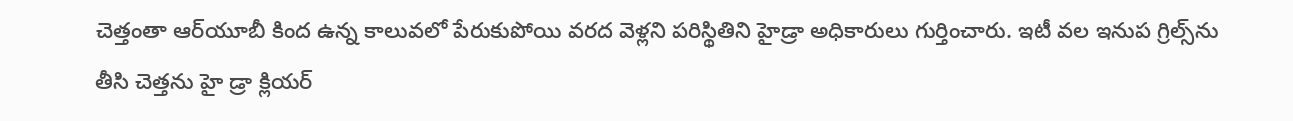చెత్తంతా ఆర్‌యూబీ కింద ఉన్న కాలువ‌లో పేరుకుపోయి వ‌ర‌ద వెళ్ల‌ని ప‌రిస్థితిని హైడ్రా అధికారులు గుర్తించారు. ఇటీ వ‌ల ఇనుప గ్రిల్స్‌ను తీసి చెత్త‌ను హై డ్రా క్లియ‌ర్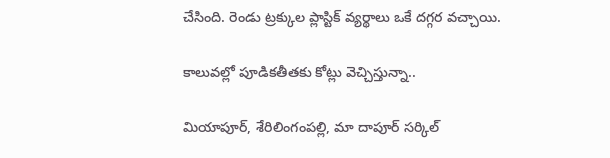చేసింది. రెండు ట్ర‌క్కుల ప్లాస్టిక్ వ్య‌ర్థాలు ఒకే ద‌గ్గ‌ర వ‌చ్చాయి.

కాలువల్లో పూడికతీతకు కోట్లు వెచ్చిస్తున్నా..

మియాపూర్, శేరిలింగంపల్లి, మా దాపూర్ సర్కిల్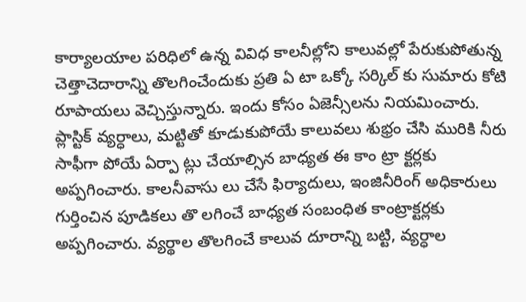కార్యాలయాల పరిధిలో ఉన్న వివిధ కాలనీల్లోని కాలువల్లో పేరుకుపోతున్న చెత్తాచెదారాన్ని తొలగించేందుకు ప్రతి ఏ టా ఒక్కో సర్కిల్ కు సుమారు కోటి రూపాయలు వెచ్చిస్తున్నారు. ఇందు కోసం ఏజెన్సీలను నియమించారు. ప్లాస్టిక్ వ్యర్ధాలు, మట్టితో కూడుకుపోయే కాలువలు శుభ్రం చేసి మురికి నీరు సాఫీగా పోయే ఏర్పా ట్లు చేయాల్సిన బాధ్యత ఈ కాం ట్రా క్టర్లకు అప్పగించారు. కాలనీవాసు లు చేసే ఫిర్యాదులు, ఇంజినీరింగ్ అధికారులు గుర్తించిన పూడికలు తొ లగించే బాధ్యత సంబంధిత కాంట్రాక్టర్లకు అప్పగించారు. వ్యర్థాల తొలగించే కాలువ దూరాన్ని బట్టి, వ్యర్ధాల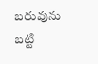బరువును బట్టి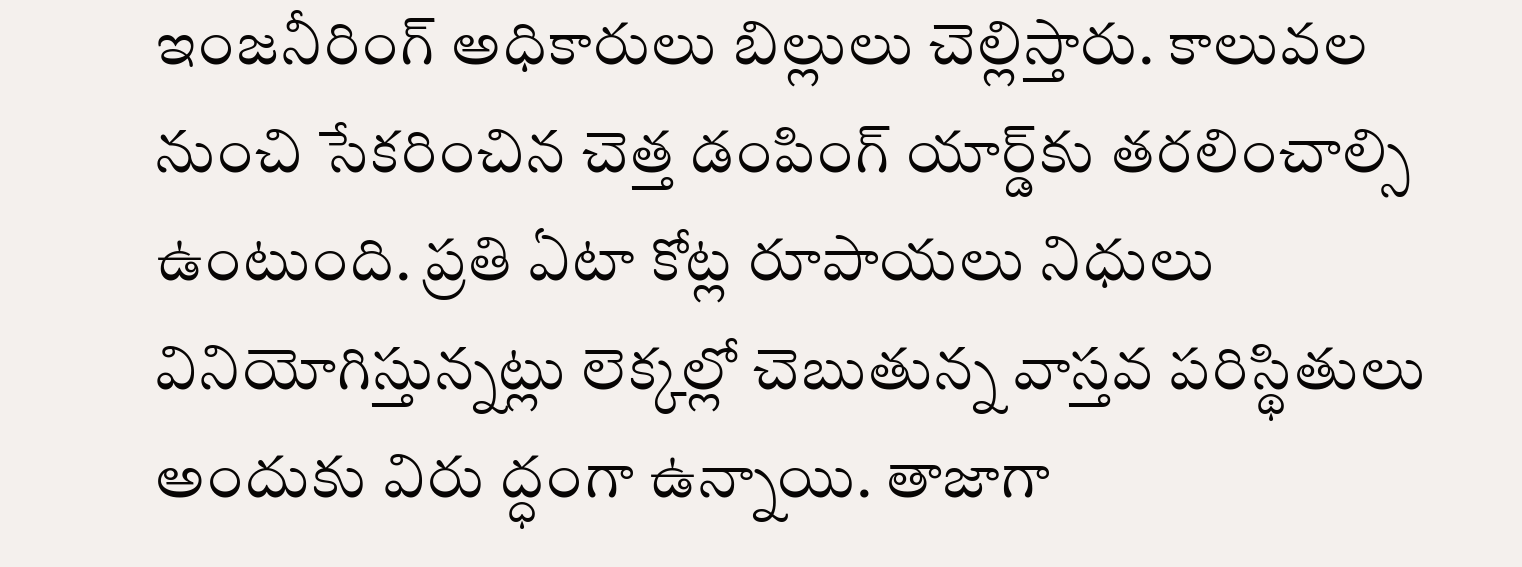ఇంజనీరింగ్ అధికారులు బిల్లులు చెల్లిస్తారు. కాలువల నుంచి సేకరించిన చెత్త డంపింగ్ యార్డ్‌కు తరలించాల్సి ఉంటుంది. ప్రతి ఏటా కోట్ల రూపాయలు నిధులు వినియోగిస్తున్నట్లు లెక్కల్లో చెబుతున్న వాస్తవ పరిస్థితులు అందుకు విరు ద్ధంగా ఉన్నాయి. తాజాగా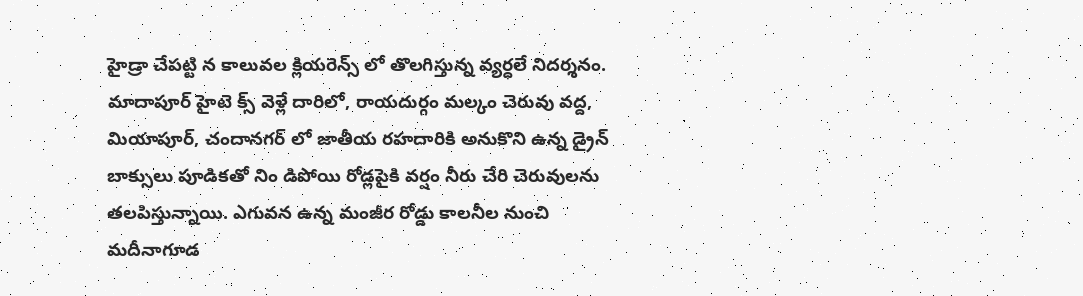హైడ్రా చేపట్టి న కాలువల క్లియరెన్స్ లో తొలగిస్తున్న వ్యర్ధలే నిదర్శనం. మాదాపూర్ హైటె క్స్ వెళ్లే దారిలో, రాయదుర్గం మల్కం చెరువు వద్ద, మియాపూర్, చందానగర్ లో జాతీయ రహదారికి అనుకొని ఉన్న డ్రైన్ బాక్సులు పూడికతో నిం డిపోయి రోడ్లపైకి వర్షం నీరు చేరి చెరువులను తలపిస్తున్నాయి. ఎగువన ఉన్న మంజీర రోడ్డు కాలనీల నుంచి మదీనాగూడ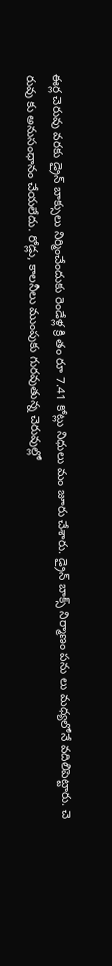ఈర్ల చెరువు వరకు డ్రైన్ బాక్సులు నిర్మించేందుకు రెండేళ్ల క్రి తం రూ 7.41 కోట్లు నిధులు మం జూరు చేశారు. డ్రైన్ బాక్స్ నిర్మాణం పను లు మధ్యలోనే వదిలిపెట్టారు. చె రువు కు అనుసంధానం చేయలేదు. రోడ్లు, కాలనీలు ముంపుకు గురవుతున్న చెరువుల్లో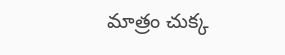మాత్రం చుక్క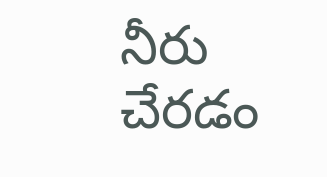నీరు చేరడం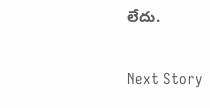లేదు.

Next Story